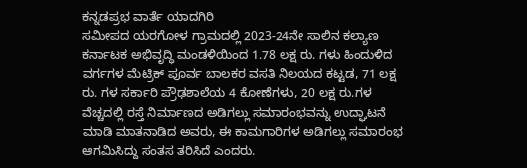ಕನ್ನಡಪ್ರಭ ವಾರ್ತೆ ಯಾದಗಿರಿ
ಸಮೀಪದ ಯರಗೋಳ ಗ್ರಾಮದಲ್ಲಿ 2023-24ನೇ ಸಾಲಿನ ಕಲ್ಯಾಣ ಕರ್ನಾಟಕ ಅಭಿವೃದ್ಧಿ ಮಂಡಳಿಯಿಂದ 1.78 ಲಕ್ಷ ರು. ಗಳು ಹಿಂದುಳಿದ ವರ್ಗಗಳ ಮೆಟ್ರಿಕ್ ಪೂರ್ವ ಬಾಲಕರ ವಸತಿ ನಿಲಯದ ಕಟ್ಟಡ, 71 ಲಕ್ಷ ರು. ಗಳ ಸರ್ಕಾರಿ ಪ್ರೌಢಶಾಲೆಯ 4 ಕೋಣೆಗಳು, 20 ಲಕ್ಷ ರು.ಗಳ ವೆಚ್ಚದಲ್ಲಿ ರಸ್ತೆ ನಿರ್ಮಾಣದ ಅಡಿಗಲ್ಲು ಸಮಾರಂಭವನ್ನು ಉದ್ಘಾಟನೆ ಮಾಡಿ ಮಾತನಾಡಿದ ಅವರು, ಈ ಕಾಮಗಾರಿಗಳ ಅಡಿಗಲ್ಲು ಸಮಾರಂಭ ಆಗಮಿಸಿದ್ದು ಸಂತಸ ತರಿಸಿದೆ ಎಂದರು.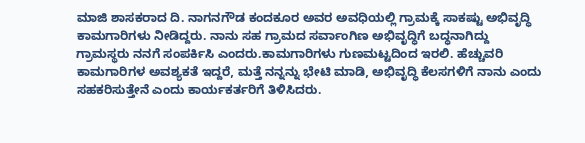ಮಾಜಿ ಶಾಸಕರಾದ ದಿ. ನಾಗನಗೌಡ ಕಂದಕೂರ ಅವರ ಅವಧಿಯಲ್ಲಿ ಗ್ರಾಮಕ್ಕೆ ಸಾಕಷ್ಟು ಅಭಿವೃದ್ಧಿ ಕಾಮಗಾರಿಗಳು ನೀಡಿದ್ದರು. ನಾನು ಸಹ ಗ್ರಾಮದ ಸರ್ವಾಂಗಿಣ ಅಭಿವೃದ್ಧಿಗೆ ಬದ್ಧನಾಗಿದ್ದು ಗ್ರಾಮಸ್ಥರು ನನಗೆ ಸಂಪರ್ಕಿಸಿ ಎಂದರು.ಕಾಮಗಾರಿಗಳು ಗುಣಮಟ್ಟದಿಂದ ಇರಲಿ. ಹೆಚ್ಚುವರಿ ಕಾಮಗಾರಿಗಳ ಅವಶ್ಯಕತೆ ಇದ್ದರೆ, ಮತ್ತೆ ನನ್ನನ್ನು ಭೇಟಿ ಮಾಡಿ, ಅಭಿವೃದ್ಧಿ ಕೆಲಸಗಳಿಗೆ ನಾನು ಎಂದು ಸಹಕರಿಸುತ್ತೇನೆ ಎಂದು ಕಾರ್ಯಕರ್ತರಿಗೆ ತಿಳಿಸಿದರು.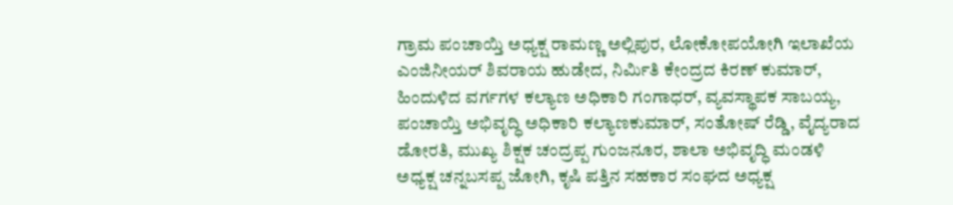ಗ್ರಾಮ ಪಂಚಾಯ್ತಿ ಅಧ್ಯಕ್ಷ ರಾಮಣ್ಣ ಅಲ್ಲಿಪುರ, ಲೋಕೋಪಯೋಗಿ ಇಲಾಖೆಯ ಎಂಜಿನೀಯರ್ ಶಿವರಾಯ ಹುಡೇದ, ನಿರ್ಮಿತಿ ಕೇಂದ್ರದ ಕಿರಣ್ ಕುಮಾರ್, ಹಿಂದುಳಿದ ವರ್ಗಗಳ ಕಲ್ಯಾಣ ಅಧಿಕಾರಿ ಗಂಗಾಧರ್, ವ್ಯವಸ್ಥಾಪಕ ಸಾಬಯ್ಯ, ಪಂಚಾಯ್ತಿ ಅಭಿವೃದ್ಧಿ ಅಧಿಕಾರಿ ಕಲ್ಯಾಣಕುಮಾರ್, ಸಂತೋಷ್ ರೆಡ್ಡಿ, ವೈದ್ಯರಾದ ಡೋರತಿ, ಮುಖ್ಯ ಶಿಕ್ಷಕ ಚಂದ್ರಪ್ಪ ಗುಂಜನೂರ, ಶಾಲಾ ಅಭಿವೃದ್ಧಿ ಮಂಡಳಿ ಅಧ್ಯಕ್ಷ ಚನ್ನಬಸಪ್ಪ ಜೋಗಿ, ಕೃಷಿ ಪತ್ತಿನ ಸಹಕಾರ ಸಂಘದ ಅಧ್ಯಕ್ಷ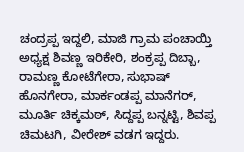ಚಂದ್ರಪ್ಪ ಇದ್ದಲಿ, ಮಾಜಿ ಗ್ರಾಮ ಪಂಚಾಯ್ತಿ ಅಧ್ಯಕ್ಷ ಶಿವಣ್ಣ ಇರಿಕೇರಿ, ಶಂಕ್ರಪ್ಪ ದಿಬ್ಬಾ, ರಾಮಣ್ಣ ಕೋಟೆಗೇರಾ, ಸುಭಾಷ್ ಹೊನಗೇರಾ, ಮಾರ್ಕಂಡಪ್ಪ ಮಾನೆಗರ್, ಮೂರ್ತಿ ಚಿಕ್ಕಮಠ್, ಸಿದ್ದಪ್ಪ ಬನ್ನಟ್ಟಿ, ಶಿವಪ್ಪ ಚಿಮಟಗಿ, ವೀರೇಶ್ ವಡಗ ಇದ್ದರು.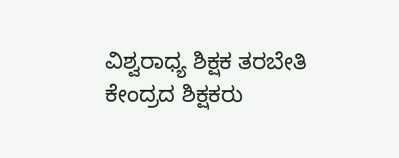ವಿಶ್ವರಾಧ್ಯ ಶಿಕ್ಷಕ ತರಬೇತಿ ಕೇಂದ್ರದ ಶಿಕ್ಷಕರು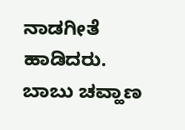ನಾಡಗೀತೆ ಹಾಡಿದರು. ಬಾಬು ಚವ್ಹಾಣ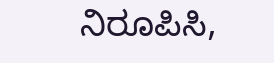ನಿರೂಪಿಸಿ,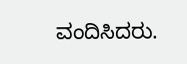ವಂದಿಸಿದರು.